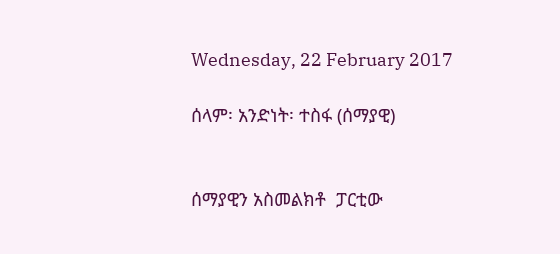Wednesday, 22 February 2017

ሰላም፡ አንድነት፡ ተስፋ (ሰማያዊ)


ሰማያዊን አስመልክቶ  ፓርቲው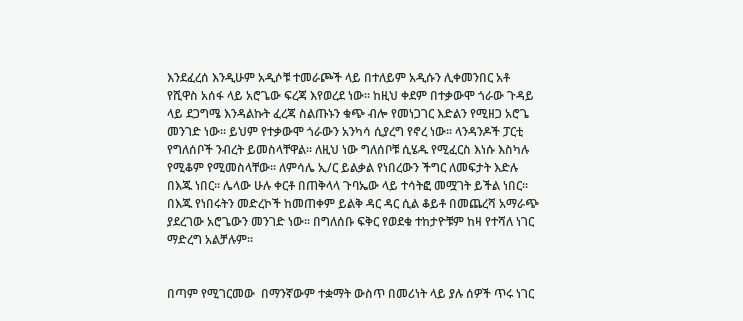እንደፈረሰ እንዲሁም አዲሶቹ ተመራጮች ላይ በተለይም አዲሱን ሊቀመንበር አቶ የሺዋስ አሰፋ ላይ አሮጌው ፍረጃ እየወረደ ነው፡፡ ከዚህ ቀደም በተቃውሞ ጎራው ጉዳይ ላይ ደጋግሜ እንዳልኩት ፈረጃ ስልጡኑን ቁጭ ብሎ የመነጋገር እድልን የሚዘጋ አሮጌ መንገድ ነው፡፡ ይህም የተቃውሞ ጎራውን አንካሳ ሲያረግ የኖረ ነው፡፡ ላንዳንዶች ፓርቲ የግለሰቦች ንብረት ይመስላቸዋል፡፡ ለዚህ ነው ግለሰቦቹ ሲሄዱ የሚፈርስ እነሱ እስካሉ የሚቆም የሚመስላቸው፡፡ ለምሳሌ ኢ/ር ይልቃል የነበረውን ችግር ለመፍታት እድሉ በእጁ ነበር፡፡ ሌላው ሁሉ ቀርቶ በጠቅላላ ጉባኤው ላይ ተሳትፎ መሟገት ይችል ነበር፡፡ በእጁ የነበሩትን መድረኮች ከመጠቀም ይልቅ ዳር ዳር ሲል ቆይቶ በመጨረሻ አማራጭ ያደረገው አሮጌውን መንገድ ነው፡፡ በግለሰቡ ፍቅር የወደቁ ተከታዮቹም ከዛ የተሻለ ነገር ማድረግ አልቻሉም፡፡


በጣም የሚገርመው  በማንኛውም ተቋማት ውስጥ በመሪነት ላይ ያሉ ሰዎች ጥሩ ነገር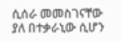ሲሰራ መመስገናቸው ያለ በተቃራኒው ሲሆን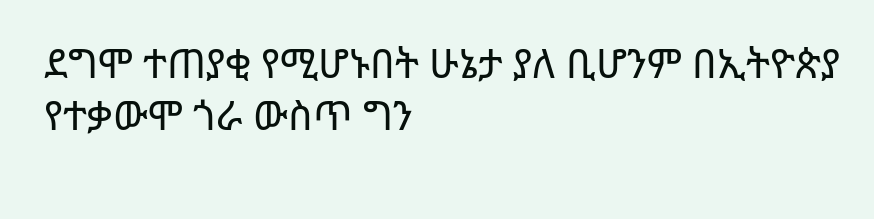ደግሞ ተጠያቂ የሚሆኑበት ሁኔታ ያለ ቢሆንም በኢትዮጵያ የተቃውሞ ጎራ ውስጥ ግን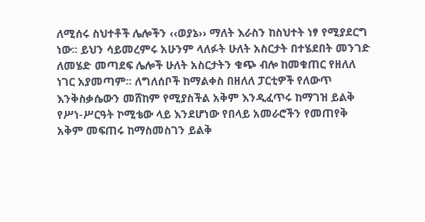ለሚሰሩ ስህተቶች ሌሎችን ‹‹ወያኔ›› ማለት እራስን ከስህተት ነፃ የሚያደርግ ነው፡፡ ይህን ሳይመረምሩ አሁንም ላለፉት ሁለት አስርታት በተሄደበት መንገድ ለመሄድ መጣደፍ ሌሎች ሁለት አስርታትን ቁጭ ብሎ ከመቁጠር የዘለለ ነገር አያመጣም፡፡ ለግለሰቦች ከማልቀስ በዘለለ ፓርቲዎች የለውጥ እንቅስቃሴውን መሸከም የሚያስችል አቅም እንዲፈጥሩ ከማገዝ ይልቅ የሥነ-ሥርዓት ኮሚቴው ላይ እንደሆነው የበላይ አመራሮችን የመጠየቅ አቅም መፍጠሩ ከማስመስገን ይልቅ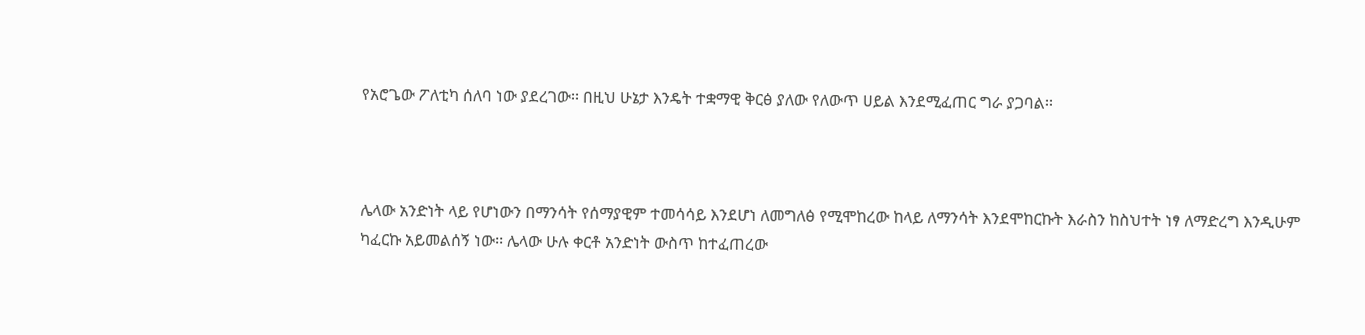የአሮጌው ፖለቲካ ሰለባ ነው ያደረገው፡፡ በዚህ ሁኔታ እንዴት ተቋማዊ ቅርፅ ያለው የለውጥ ሀይል እንደሚፈጠር ግራ ያጋባል፡፡



ሌላው አንድነት ላይ የሆነውን በማንሳት የሰማያዊም ተመሳሳይ እንደሆነ ለመግለፅ የሚሞከረው ከላይ ለማንሳት እንደሞከርኩት እራስን ከስህተት ነፃ ለማድረግ እንዲሁም ካፈርኩ አይመልሰኝ ነው፡፡ ሌላው ሁሉ ቀርቶ አንድነት ውስጥ ከተፈጠረው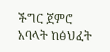ችግር ጀምሮ አባላት ከፅህፈት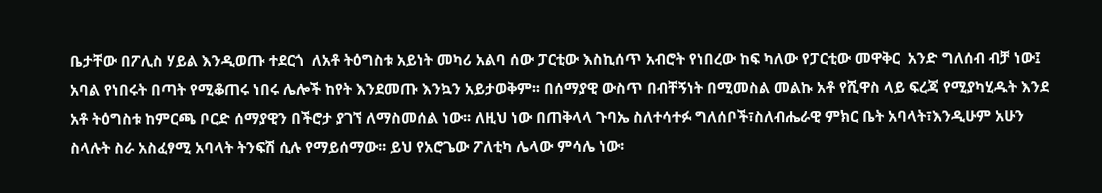ቤታቸው በፖሊስ ሃይል እንዲወጡ ተደርጎ  ለአቶ ትዕግስቱ አይነት መካሪ አልባ ሰው ፓርቲው እስኪሰጥ አብሮት የነበረው ከፍ ካለው የፓርቲው መዋቅር  አንድ ግለሰብ ብቻ ነው፤ አባል የነበሩት በጣት የሚቆጠሩ ነበሩ ሌሎች ከየት እንደመጡ እንኳን አይታወቅም፡፡ በሰማያዊ ውስጥ በብቸኝነት በሚመስል መልኩ አቶ የሺዋስ ላይ ፍረጃ የሚያካሂዱት እንደ አቶ ትዕግስቱ ከምርጫ ቦርድ ሰማያዊን በችሮታ ያገኘ ለማስመሰል ነው፡፡ ለዚህ ነው በጠቅላላ ጉባኤ ስለተሳተፉ ግለሰቦች፣ስለብሔራዊ ምክር ቤት አባላት፣እንዲሁም አሁን ስላሉት ስራ አስፈፃሚ አባላት ትንፍሽ ሲሉ የማይሰማው፡፡ ይህ የአሮጌው ፖለቲካ ሌላው ምሳሌ ነው፡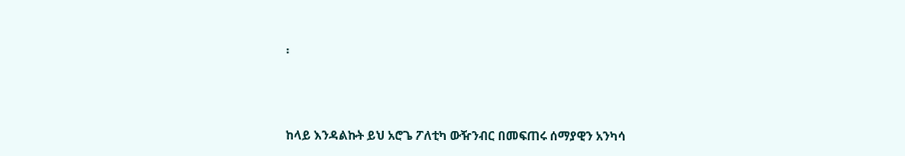፡



ከላይ እንዳልኩት ይህ አሮጌ ፖለቲካ ውዥንብር በመፍጠሩ ሰማያዊን አንካሳ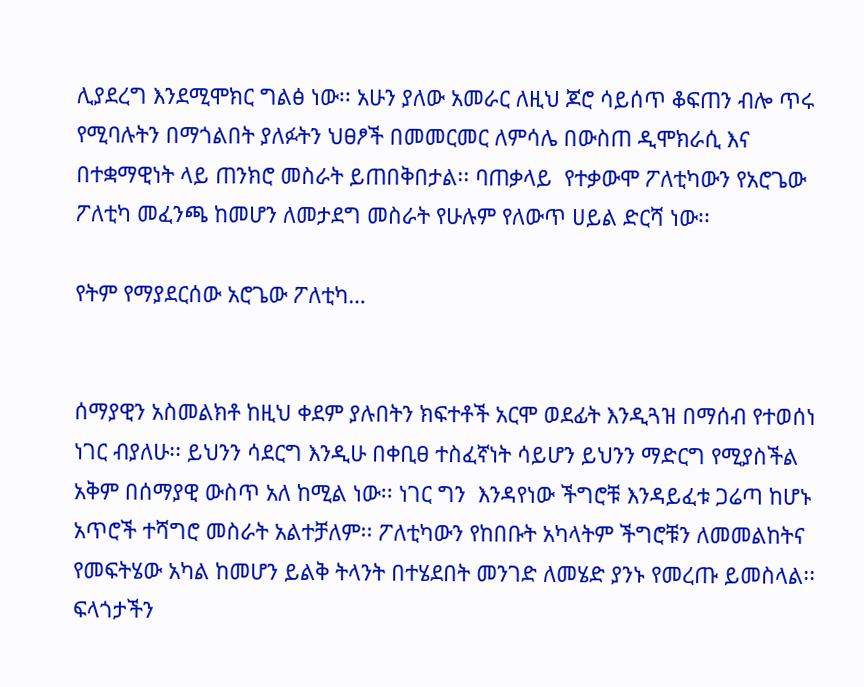ሊያደረግ እንደሚሞክር ግልፅ ነው፡፡ አሁን ያለው አመራር ለዚህ ጆሮ ሳይሰጥ ቆፍጠን ብሎ ጥሩ የሚባሉትን በማጎልበት ያለፉትን ህፀፆች በመመርመር ለምሳሌ በውስጠ ዲሞክራሲ እና በተቋማዊነት ላይ ጠንክሮ መስራት ይጠበቅበታል፡፡ ባጠቃላይ  የተቃውሞ ፖለቲካውን የአሮጌው ፖለቲካ መፈንጫ ከመሆን ለመታደግ መስራት የሁሉም የለውጥ ሀይል ድርሻ ነው፡፡

የትም የማያደርሰው አሮጌው ፖለቲካ…


ሰማያዊን አስመልክቶ ከዚህ ቀደም ያሉበትን ክፍተቶች አርሞ ወደፊት እንዲጓዝ በማሰብ የተወሰነ ነገር ብያለሁ፡፡ ይህንን ሳደርግ እንዲሁ በቀቢፀ ተስፈኛነት ሳይሆን ይህንን ማድርግ የሚያስችል አቅም በሰማያዊ ውስጥ አለ ከሚል ነው፡፡ ነገር ግን  እንዳየነው ችግሮቹ እንዳይፈቱ ጋሬጣ ከሆኑ አጥሮች ተሻግሮ መስራት አልተቻለም፡፡ ፖለቲካውን የከበቡት አካላትም ችግሮቹን ለመመልከትና የመፍትሄው አካል ከመሆን ይልቅ ትላንት በተሄደበት መንገድ ለመሄድ ያንኑ የመረጡ ይመስላል፡፡ ፍላጎታችን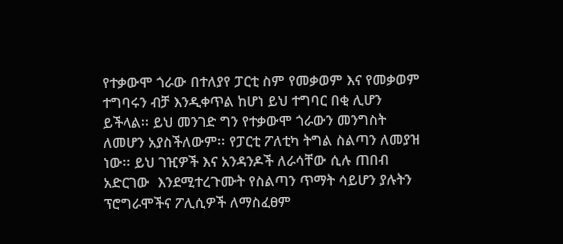የተቃውሞ ጎራው በተለያየ ፓርቲ ስም የመቃወም እና የመቃወም ተግባሩን ብቻ እንዲቀጥል ከሆነ ይህ ተግባር በቂ ሊሆን ይችላል፡፡ ይህ መንገድ ግን የተቃውሞ ጎራውን መንግስት ለመሆን አያስችለውም፡፡ የፓርቲ ፖለቲካ ትግል ስልጣን ለመያዝ ነው፡፡ ይህ ገዢዎች እና አንዳንዶች ለራሳቸው ሲሉ ጠበብ አድርገው  እንደሚተረጉሙት የስልጣን ጥማት ሳይሆን ያሉትን ፕሮግራሞችና ፖሊሲዎች ለማስፈፀም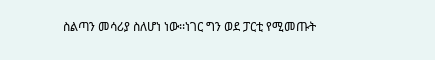ስልጣን መሳሪያ ስለሆነ ነው፡፡ነገር ግን ወደ ፓርቲ የሚመጡት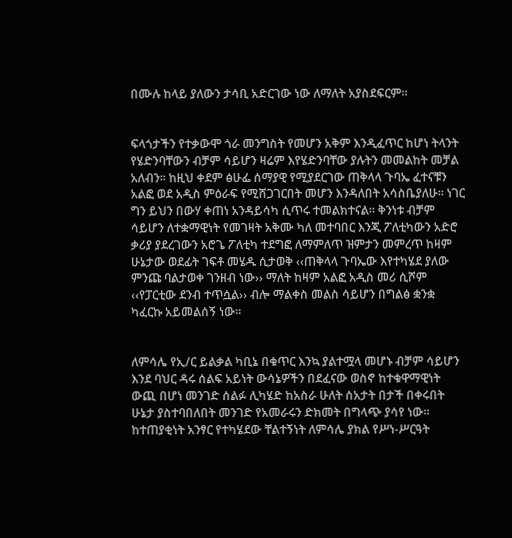በሙሉ ከላይ ያለውን ታሳቢ አድርገው ነው ለማለት አያስደፍርም፡፡


ፍላጎታችን የተቃውሞ ጎራ መንግስት የመሆን አቅም እንዲፈጥር ከሆነ ትላንት የሄድንባቸውን ብቻም ሳይሆን ዛሬም እየሄድንባቸው ያሉትን መመልከት መቻል አለብን፡፡ ከዚህ ቀደም ፅሁፌ ሰማያዊ የሚያደርገው ጠቅላላ ጉባኤ ፈተናቹን አልፎ ወደ አዲስ ምዕራፍ የሚሸጋገርበት መሆን እንዳለበት አሳስቤያለሁ፡፡ ነገር ግን ይህን በውሃ ቀጠነ አንዳይሳካ ሲጥሩ ተመልክተናል፡፡ ቅንነቱ ብቻም ሳይሆን ለተቋማዊነት የመገዛት አቅሙ ካለ መተባበር እንጂ ፖለቲካውን አድሮ ቃሪያ ያደረገውን አሮጌ ፖለቲካ ተደግፎ ለማምለጥ ዝምታን መምረጥ ከዛም ሁኔታው ወደፊት ገፍቶ መሄዱ ሲታወቅ ‹‹ጠቅላላ ጉባኤው እየተካሄደ ያለው ምንጩ ባልታወቀ ገንዘብ ነው›› ማለት ከዛም አልፎ አዲስ መሪ ሲሾም ‹‹የፓርቲው ደንብ ተጥሷል›› ብሎ ማልቀስ መልስ ሳይሆን በግልፅ ቋንቋ ካፈርኩ አይመልሰኝ ነው፡፡


ለምሳሌ የኢ/ር ይልቃል ካቢኔ በቁጥር እንኳ ያልተሟላ መሆኑ ብቻም ሳይሆን እንደ ባህር ዳሩ ሰልፍ አይነት ውሳኔዎችን በደፈናው ወስኖ ከተቁዋማዊነት ውጪ በሆነ መንገድ ሰልፉ ሊካሄድ ከአስራ ሁለት ሰአታት በታች በቀሩበት ሁኔታ ያስተባበለበት መንገድ የአመራሩን ድክመት በግላጭ ያሳየ ነው፡፡ ከተጠያቂነት አንፃር የተካሄደው ቸልተኝነት ለምሳሌ ያክል የሥነ-ሥርዓት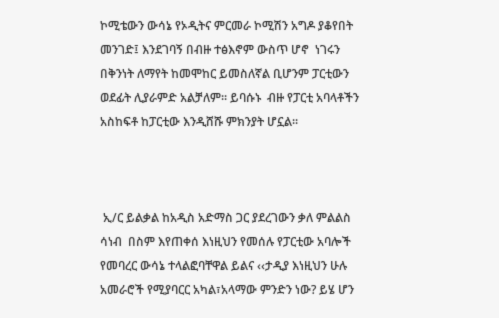ኮሚቴውን ውሳኔ የኦዲትና ምርመራ ኮሚሽን አግዶ ያቆየበት መንገድ፤ እንደገባኝ በብዙ ተፅእኖም ውስጥ ሆኖ  ነገሩን በቅንነት ለማየት ከመሞከር ይመስለኛል ቢሆንም ፓርቲውን ወደፊት ሊያራምድ አልቻለም፡፡ ይባሱኑ  ብዙ የፓርቲ አባላቶችን  አስከፍቶ ከፓርቲው እንዲሸሹ ምክንያት ሆኗል፡፡



 ኢ/ር ይልቃል ከአዲስ አድማስ ጋር ያደረገውን ቃለ ምልልስ ሳነብ  በስም እየጠቀሰ እነዚህን የመሰሉ የፓርቲው አባሎች የመባረር ውሳኔ ተላልፎባቸዋል ይልና ‹‹ታዲያ እነዚህን ሁሉ አመራሮች የሚያባርር አካል፣አላማው ምንድን ነው? ይሄ ሆን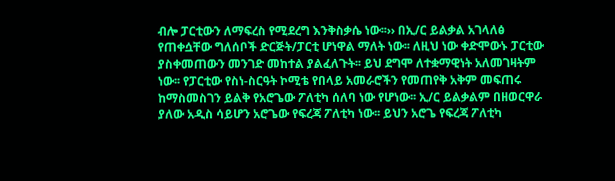ብሎ ፓርቲውን ለማፍረስ የሚደረግ እንቅስቃሴ ነው፡፡›› በኢ/ር ይልቃል አገላለፅ የጠቀሷቸው ግለሰቦች ድርጅት/ፓርቲ ሆነዋል ማለት ነው፡፡ ለዚህ ነው ቀድሞውኑ ፓርቲው ያስቀመጠውን መንገድ መከተል ያልፈለጉት፡፡ ይህ ደግሞ ለተቋማዊነት አለመገዛትም ነው፡፡ የፓርቲው የስነ-ስርዓት ኮሚቴ የበላይ አመራሮችን የመጠየቅ አቅም መፍጠሩ ከማስመስገን ይልቅ የአሮጌው ፖለቲካ ሰለባ ነው የሆነው፡፡ ኢ/ር ይልቃልም በዘወርዋራ ያለው አዲስ ሳይሆን አሮጌው የፍረጃ ፖለቲካ ነው፡፡ ይህን አሮጌ የፍረጃ ፖለቲካ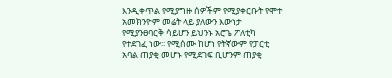እንዲቀጥል የሚያግዙ ሰዎችም የሚያቀርቡት የሞተ አመክንዮም መሬት ላይ ያለውን እውነታ የሚያንፀባርቅ ሳይሆን ይህንኑ አሮጌ ፖለቲካ የተደገፈ ነው፡፡ የሚሰሙ ከሆነ የትኛውም የፓርቲ አባል ጠያቂ መሆኑ የሚደገፍ ቢሆንም ጠያቂ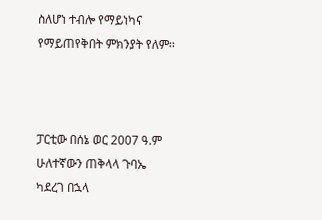ስለሆነ ተብሎ የማይነካና የማይጠየቅበት ምክንያት የለም፡፡



ፓርቲው በሰኔ ወር 2007 ዓ.ም ሁለተኛውን ጠቅላላ ጉባኤ ካደረገ በኋላ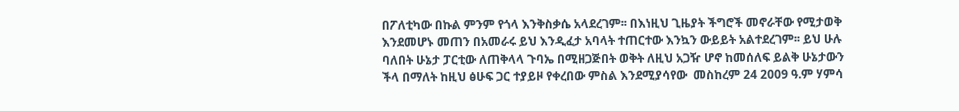በፖለቲካው በኩል ምንም የጎላ እንቅስቃሴ አላደረገም፡፡ በእነዚህ ጊዜያት ችግሮች መኖራቸው የሚታወቅ እንደመሆኑ መጠን በአመራሩ ይህ እንዲፈታ አባላት ተጠርተው እንኳን ውይይት አልተደረገም፡፡ ይህ ሁሉ ባለበት ሁኔታ ፓርቲው ለጠቅላላ ጉባኤ በሚዘጋጅበት ወቅት ለዚህ አጋዥ ሆኖ ከመሰለፍ ይልቅ ሁኔታውን  ችላ በማለት ከዚህ ፅሁፍ ጋር ተያይዞ የቀረበው ምስል እንደሚያሳየው  መስከረም 24 2009 ዓ.ም ሃምሳ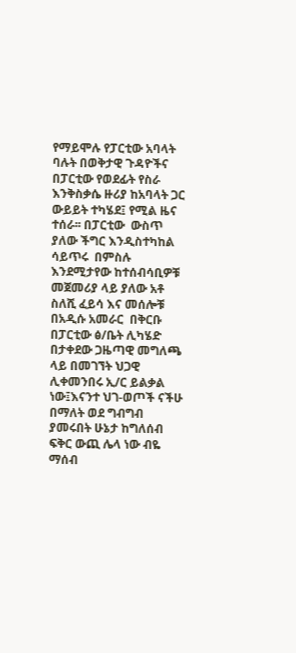የማይሞሉ የፓርቲው አባላት ባሉት በወቅታዊ ጉዳዮችና በፓርቲው የወደፊት የስራ እንቅስቃሴ ዙሪያ ከአባላት ጋር ውይይት ተካሄደ፤ የሚል ዜና ተሰራ፡፡ በፓርቲው  ውስጥ ያለው ችግር እንዲስተካከል ሳይጥሩ  በምስሉ እንደሚታየው ከተሰብሳቢዎቹ መጀመሪያ ላይ ያለው አቶ ስለሺ ፈይሳ እና መሰሎቹ  በአዲሱ አመራር  በቅርቡ በፓርቲው ፅ/ቤት ሊካሄድ በታቀደው ጋዜጣዊ መግለጫ ላይ በመገኘት ህጋዊ ሊቀመንበሩ ኢ/ር ይልቃል ነው፤እናንተ ህገ-ወጦች ናችሁ በማለት ወደ ግብግብ ያመሩበት ሁኔታ ከግለሰብ ፍቅር ውጪ ሌላ ነው ብዬ ማሰብ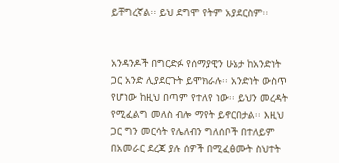ይቸግረኛል፡፡ ይህ ደግሞ የትም አያደርስም፡፡


አንዳንዶች በግርድፉ የሰማያዊን ሁኔታ ከአንድነት ጋር አንድ ሊያደርጉት ይሞክራሉ፡፡ አንድነት ውስጥ የሆነው ከዚህ በጣም የተለየ ነው፡፡ ይህን መረዳት የሚፈልግ መለስ ብሎ ማየት ይኖርበታል፡፡ እዚህ ጋር ግን መርሳት የሌለብን ግለሰቦች በተለይም በአመራር ደረጃ ያሉ ሰዎች በሚፈፅሙት ስህተት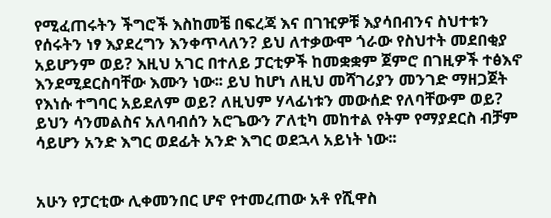የሚፈጠሩትን ችግሮች እስከመቼ በፍረጃ እና በገዢዎቹ እያሳበብንና ስህተቱን የሰሩትን ነፃ እያደረግን እንቀጥላለን? ይህ ለተቃውሞ ጎራው የስህተት መደበቂያ አይሆንም ወይ? እዚህ አገር በተለይ ፓርቲዎች ከመቋቋም ጀምሮ በገዚዎች ተፅእኖ እንደሚደርስባቸው እሙን ነው፡፡ ይህ ከሆነ ለዚህ መሻገሪያን መንገድ ማዘጋጀት የእነሱ ተግባር አይደለም ወይ? ለዚህም ሃላፊነቱን መውሰድ የለባቸውም ወይ? ይህን ሳንመልስና አለባብሰን አሮጌውን ፖለቲካ መከተል የትም የማያደርስ ብቻም ሳይሆን አንድ እግር ወደፊት አንድ እግር ወደኋላ አይነት ነው፡፡


አሁን የፓርቲው ሊቀመንበር ሆኖ የተመረጠው አቶ የሺዋስ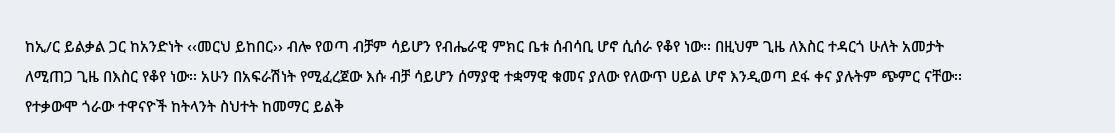ከኢ/ር ይልቃል ጋር ከአንድነት ‹‹መርህ ይከበር›› ብሎ የወጣ ብቻም ሳይሆን የብሔራዊ ምክር ቤቱ ሰብሳቢ ሆኖ ሲሰራ የቆየ ነው፡፡ በዚህም ጊዜ ለእስር ተዳርጎ ሁለት አመታት ለሚጠጋ ጊዜ በእስር የቆየ ነው፡፡ አሁን በአፍራሽነት የሚፈረጀው እሱ ብቻ ሳይሆን ሰማያዊ ተቋማዊ ቁመና ያለው የለውጥ ሀይል ሆኖ እንዲወጣ ደፋ ቀና ያሉትም ጭምር ናቸው፡፡ የተቃውሞ ጎራው ተዋናዮች ከትላንት ስህተት ከመማር ይልቅ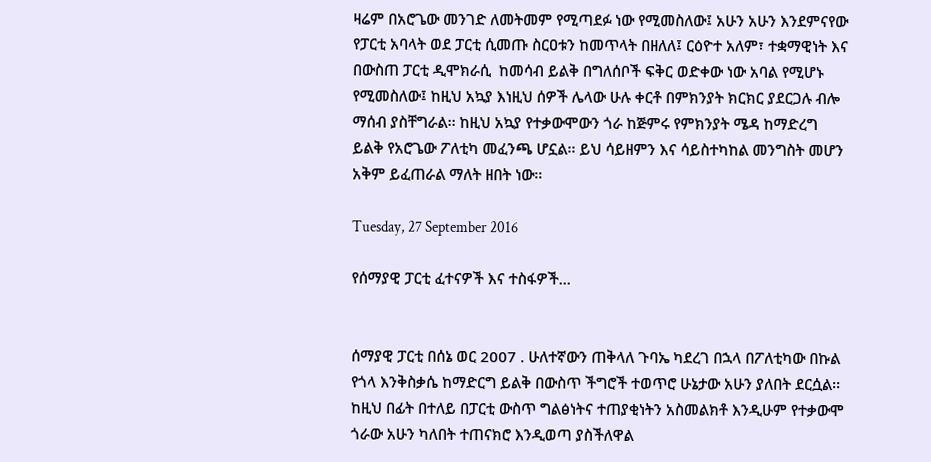ዛሬም በአሮጌው መንገድ ለመትመም የሚጣደፉ ነው የሚመስለው፤ አሁን አሁን እንደምናየው የፓርቲ አባላት ወደ ፓርቲ ሲመጡ ስርዐቱን ከመጥላት በዘለለ፤ ርዕዮተ አለም፣ ተቋማዊነት እና በውስጠ ፓርቲ ዲሞክራሲ  ከመሳብ ይልቅ በግለሰቦች ፍቅር ወድቀው ነው አባል የሚሆኑ የሚመስለው፤ ከዚህ አኳያ እነዚህ ሰዎች ሌላው ሁሉ ቀርቶ በምክንያት ክርክር ያደርጋሉ ብሎ ማሰብ ያስቸግራል፡፡ ከዚህ አኳያ የተቃውሞውን ጎራ ከጅምሩ የምክንያት ሜዳ ከማድረግ ይልቅ የአሮጌው ፖለቲካ መፈንጫ ሆኗል፡፡ ይህ ሳይዘምን እና ሳይስተካከል መንግስት መሆን አቅም ይፈጠራል ማለት ዘበት ነው፡፡

Tuesday, 27 September 2016

የሰማያዊ ፓርቲ ፈተናዎች እና ተስፋዎች…


ሰማያዊ ፓርቲ በሰኔ ወር 2007 . ሁለተኛውን ጠቅላለ ጉባኤ ካደረገ በኋላ በፖለቲካው በኩል የጎላ እንቅስቃሴ ከማድርግ ይልቅ በውስጥ ችግሮች ተወጥሮ ሁኔታው አሁን ያለበት ደርሷል፡፡ ከዚህ በፊት በተለይ በፓርቲ ውስጥ ግልፅነትና ተጠያቂነትን አስመልክቶ እንዲሁም የተቃውሞ ጎራው አሁን ካለበት ተጠናክሮ እንዲወጣ ያስችለዋል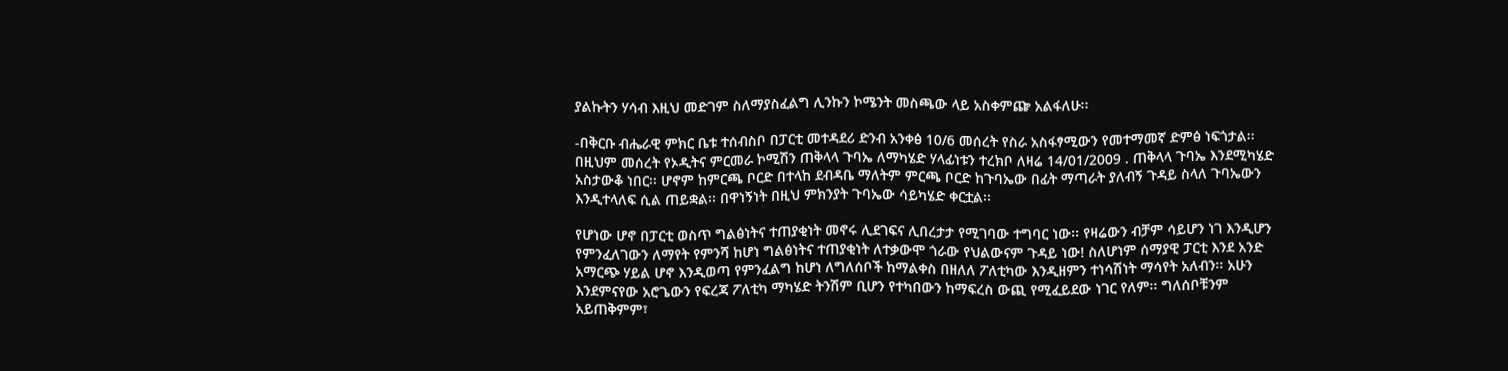ያልኩትን ሃሳብ እዚህ መድገም ስለማያስፈልግ ሊንኩን ኮሜንት መስጫው ላይ አስቀምጬ አልፋለሁ፡፡

-በቅርቡ ብሔራዊ ምክር ቤቱ ተሰብስቦ በፓርቲ መተዳደሪ ድንብ አንቀፅ 10/6 መሰረት የስራ አስፋፃሚውን የመተማመኛ ድምፅ ነፍጎታል፡፡ በዚህም መሰረት የኦዲትና ምርመራ ኮሚሽን ጠቅላላ ጉባኤ ለማካሄድ ሃላፊነቱን ተረክቦ ለዛሬ 14/01/2009 . ጠቅላላ ጉባኤ እንደሚካሄድ አስታውቆ ነበር፡፡ ሆኖም ከምርጫ ቦርድ በተላከ ደብዳቤ ማለትም ምርጫ ቦርድ ከጉባኤው በፊት ማጣራት ያለብኝ ጉዳይ ስላለ ጉባኤውን እንዲተላለፍ ሲል ጠይቋል፡፡ በዋነኝነት በዚህ ምክንያት ጉባኤው ሳይካሄድ ቀርቷል፡፡

የሆነው ሆኖ በፓርቲ ወስጥ ግልፅነትና ተጠያቂነት መኖሩ ሊደገፍና ሊበረታታ የሚገባው ተግባር ነው፡፡ የዛሬውን ብቻም ሳይሆን ነገ እንዲሆን የምንፈለገውን ለማየት የምንሻ ከሆነ ግልፅነትና ተጠያቂነት ለተቃውሞ ጎራው የህልውናም ጉዳይ ነው! ስለሆነም ሰማያዊ ፓርቲ እንደ አንድ አማርጭ ሃይል ሆኖ እንዲወጣ የምንፈልግ ከሆነ ለግለሰቦች ከማልቀስ በዘለለ ፖለቲካው እንዲዘምን ተነሳሽነት ማሳየት አለብን፡፡ አሁን እንደምናየው አሮጌውን የፍረጃ ፖለቲካ ማካሄድ ትንሽም ቢሆን የተካበውን ከማፍረስ ውጪ የሚፈይደው ነገር የለም፡፡ ግለሰቦቹንም አይጠቅምም፣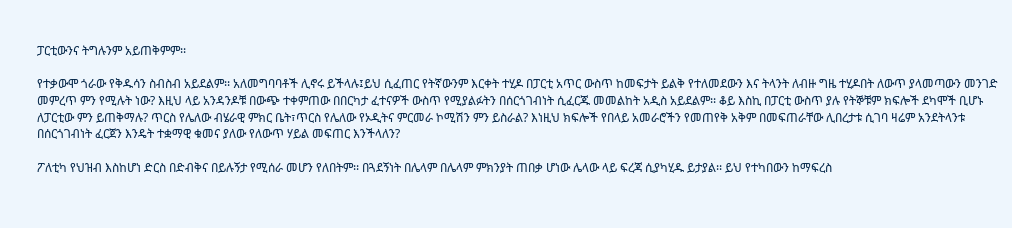ፓርቲውንና ትግሉንም አይጠቅምም፡፡

የተቃውሞ ጎራው የቅዱሳን ስብስብ አይደልም፡፡ አለመግባባቶች ሊኖሩ ይችላሉ፤ይህ ሲፈጠር የትኛውንም እርቀት ተሂዶ በፓርቲ አጥር ውስጥ ከመፍታት ይልቅ የተለመደውን እና ትላንት ለብዙ ግዜ ተሂዶበት ለውጥ ያላመጣውን መንገድ መምረጥ ምን የሚሉት ነው? እዚህ ላይ አንዳንዶቹ በውጭ ተቀምጠው በበርካታ ፈተናዎች ውስጥ የሚያልፉትን በሰርጎገብነት ሲፈርጁ መመልከት አዲስ አይደልም፡፡ ቆይ እስኪ በፓርቲ ውስጥ ያሉ የትኞቹም ክፍሎች ደካሞች ቢሆኑ ለፓርቲው ምን ይጠቅማሉ? ጥርስ የሌለው ብሄራዊ ምክር ቤት፣ጥርስ የሌለው የኦዲትና ምርመራ ኮሚሽን ምን ይስራል? እነዚህ ክፍሎች የበላይ አመራሮችን የመጠየቅ አቅም በመፍጠራቸው ሊበረታቱ ሲገባ ዛሬም አንደትላንቱ በሰርጎገብነት ፈርጀን እንዴት ተቋማዊ ቁመና ያለው የለውጥ ሃይል መፍጠር እንችላለን?

ፖለቲካ የህዝብ እስከሆነ ድርስ በድብቅና በይሉኝታ የሚሰራ መሆን የለበትም፡፡ በጓደኝነት በሌላም በሌላም ምክንያት ጠበቃ ሆነው ሌላው ላይ ፍረጃ ሲያካሂዱ ይታያል፡፡ ይህ የተካበውን ከማፍረስ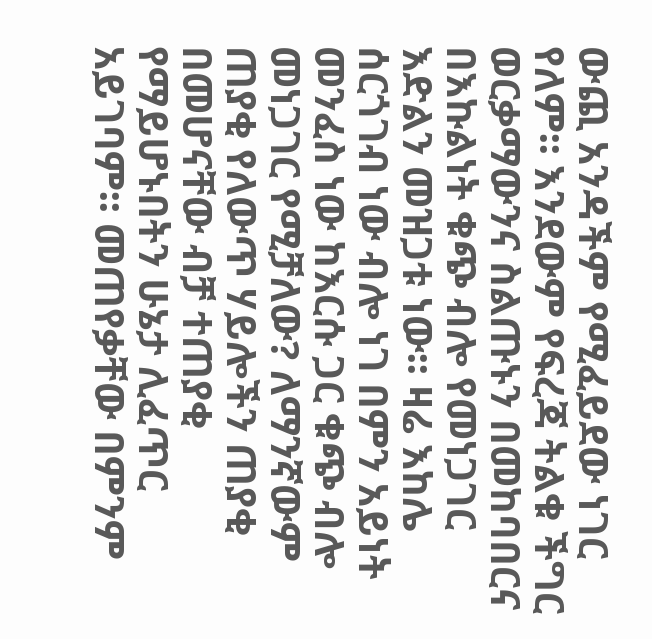ውጪ አንዳችም የሚፈይደው ነገር የለም፡፡ እንደውም የፍረጃ ትልቁ ችግር ወርቃማውንና ስልጡኑን በመከባበርና በእኩልነት ቁጭ ብሎ የመነጋገር እድልን መዝጋቱ ነው፡፡ ዛሬ እከሌ ሰርጎገብ ነው ብሎ ነገ በምን አይነት መንፈስ ነው ከእርሱ ጋር ቁጭ ብሎ መነጋገር የሚቻለው? ለማንኛውም ጠያቂ የለውጥ ሃይሎችን ጠያቂ በመሆናቸው ብቻ ተጠያቂ የማይሆኑበትን ሁኔታ ሊፈጥር አይገባም፡፡ መጠየቃቸው በምንም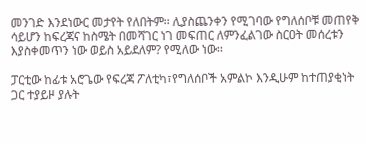መንገድ እንደነውር መታየት የለበትም፡፡ ሊያስጨንቀን የሚገባው የግለሰቦቹ መጠየቅ ሳይሆን ከፍረጃና ከስሜት በመሻገር ነገ መፍጠር ለምንፈልገው ስርዐት መሰረቱን እያስቀመጥን ነው ወይስ አይደለም? የሚለው ነው፡፡

ፓርቲው ከፊቱ አሮጌው የፍረጃ ፖለቲካ፣የግለሰቦች አምልኮ እንዲሁም ከተጠያቂነት ጋር ተያይዞ ያሉት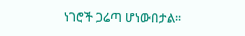ነገሮች ጋሬጣ ሆነውበታል፡፡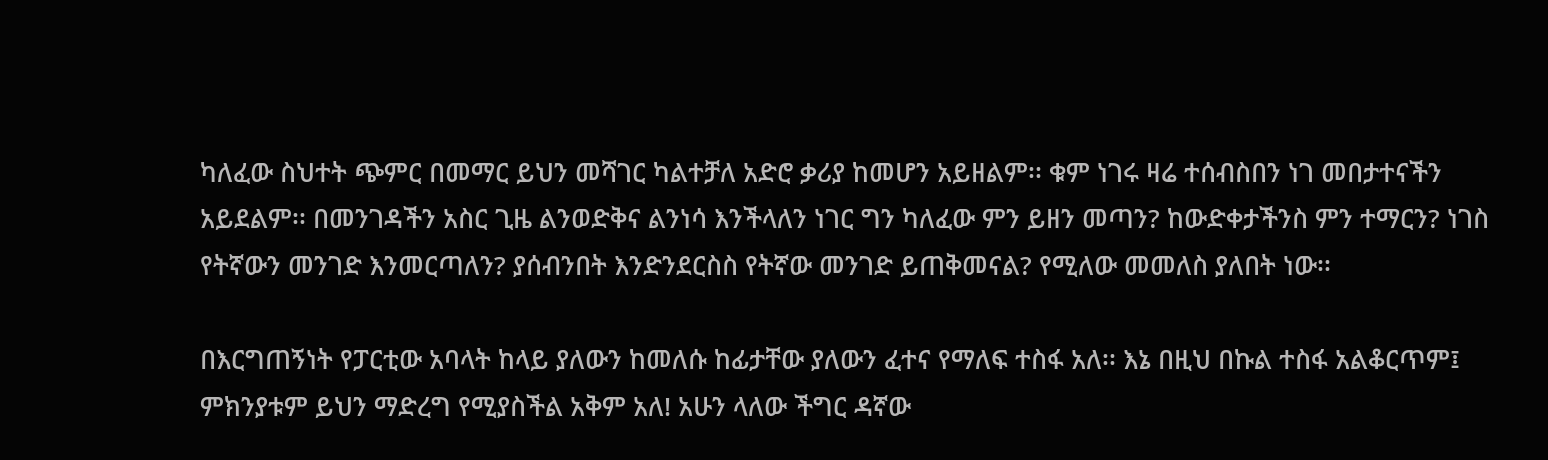ካለፈው ስህተት ጭምር በመማር ይህን መሻገር ካልተቻለ አድሮ ቃሪያ ከመሆን አይዘልም፡፡ ቁም ነገሩ ዛሬ ተሰብስበን ነገ መበታተናችን አይደልም፡፡ በመንገዳችን አስር ጊዜ ልንወድቅና ልንነሳ እንችላለን ነገር ግን ካለፈው ምን ይዘን መጣን? ከውድቀታችንስ ምን ተማርን? ነገስ የትኛውን መንገድ እንመርጣለን? ያሰብንበት እንድንደርስስ የትኛው መንገድ ይጠቅመናል? የሚለው መመለስ ያለበት ነው፡፡

በእርግጠኝነት የፓርቲው አባላት ከላይ ያለውን ከመለሱ ከፊታቸው ያለውን ፈተና የማለፍ ተስፋ አለ፡፡ እኔ በዚህ በኩል ተስፋ አልቆርጥም፤ ምክንያቱም ይህን ማድረግ የሚያስችል አቅም አለ! አሁን ላለው ችግር ዳኛው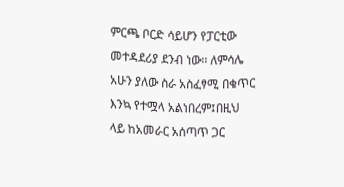ምርጫ ቦርድ ሳይሆን የፓርቲው መተዳደሪያ ደንብ ነው፡፡ ለምሳሌ አሁን ያለው ስራ አስፈፃሚ በቁጥር እንኳ የተሟላ አልነበረም፤በዚህ ላይ ከአመራር አሰጣጥ ጋር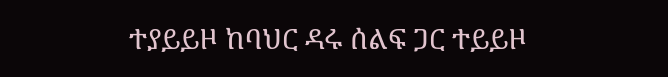ተያይይዞ ከባህር ዳሩ ሰልፍ ጋር ተይይዞ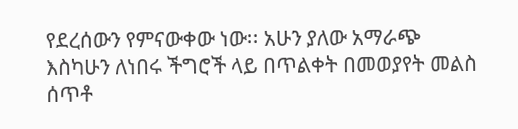የደረሰውን የምናውቀው ነው፡፡ አሁን ያለው አማራጭ እስካሁን ለነበሩ ችግሮች ላይ በጥልቀት በመወያየት መልስ ሰጥቶ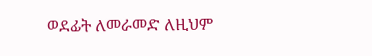ወደፊት ለመራመድ ለዚህም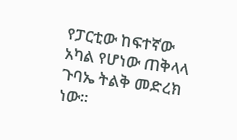የፓርቲው ከፍተኛው አካል የሆነው ጠቅላላ ጉባኤ ትልቅ መድረክ ነው።